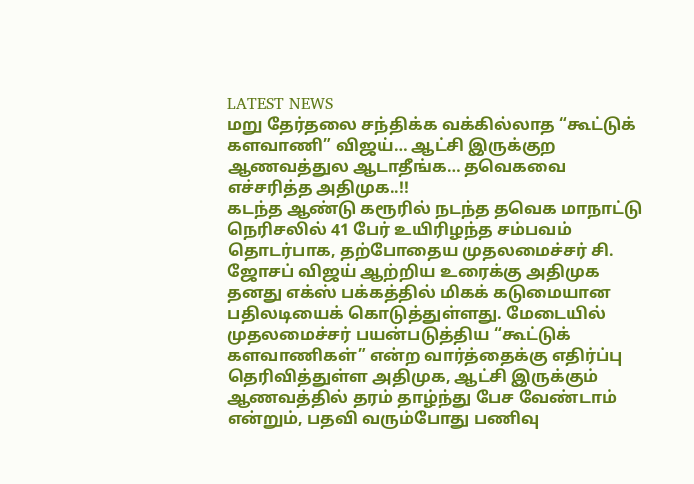LATEST NEWS
மறு தேர்தலை சந்திக்க வக்கில்லாத “கூட்டுக் களவாணி” விஜய்… ஆட்சி இருக்குற ஆணவத்துல ஆடாதீங்க… தவெகவை எச்சரித்த அதிமுக..!!
கடந்த ஆண்டு கரூரில் நடந்த தவெக மாநாட்டு நெரிசலில் 41 பேர் உயிரிழந்த சம்பவம் தொடர்பாக, தற்போதைய முதலமைச்சர் சி. ஜோசப் விஜய் ஆற்றிய உரைக்கு அதிமுக தனது எக்ஸ் பக்கத்தில் மிகக் கடுமையான பதிலடியைக் கொடுத்துள்ளது. மேடையில் முதலமைச்சர் பயன்படுத்திய “கூட்டுக் களவாணிகள்” என்ற வார்த்தைக்கு எதிர்ப்பு தெரிவித்துள்ள அதிமுக, ஆட்சி இருக்கும் ஆணவத்தில் தரம் தாழ்ந்து பேச வேண்டாம் என்றும், பதவி வரும்போது பணிவு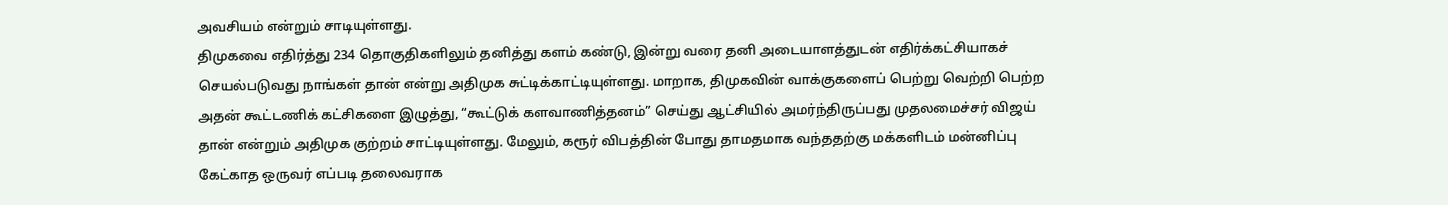அவசியம் என்றும் சாடியுள்ளது.
திமுகவை எதிர்த்து 234 தொகுதிகளிலும் தனித்து களம் கண்டு, இன்று வரை தனி அடையாளத்துடன் எதிர்க்கட்சியாகச் செயல்படுவது நாங்கள் தான் என்று அதிமுக சுட்டிக்காட்டியுள்ளது. மாறாக, திமுகவின் வாக்குகளைப் பெற்று வெற்றி பெற்ற அதன் கூட்டணிக் கட்சிகளை இழுத்து, “கூட்டுக் களவாணித்தனம்” செய்து ஆட்சியில் அமர்ந்திருப்பது முதலமைச்சர் விஜய் தான் என்றும் அதிமுக குற்றம் சாட்டியுள்ளது. மேலும், கரூர் விபத்தின் போது தாமதமாக வந்ததற்கு மக்களிடம் மன்னிப்பு கேட்காத ஒருவர் எப்படி தலைவராக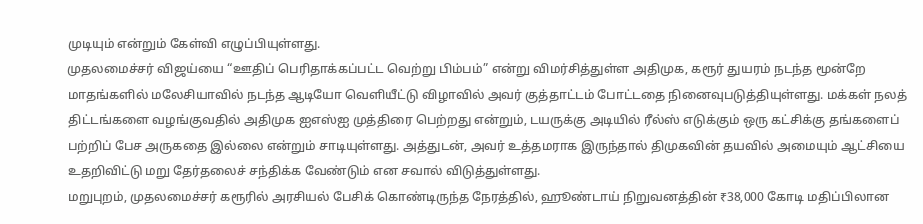முடியும் என்றும் கேள்வி எழுப்பியுள்ளது.
முதலமைச்சர் விஜய்யை “ஊதிப் பெரிதாக்கப்பட்ட வெற்று பிம்பம்” என்று விமர்சித்துள்ள அதிமுக, கரூர் துயரம் நடந்த மூன்றே மாதங்களில் மலேசியாவில் நடந்த ஆடியோ வெளியீட்டு விழாவில் அவர் குத்தாட்டம் போட்டதை நினைவுபடுத்தியுள்ளது. மக்கள் நலத் திட்டங்களை வழங்குவதில் அதிமுக ஐஎஸ்ஐ முத்திரை பெற்றது என்றும், டயருக்கு அடியில் ரீல்ஸ் எடுக்கும் ஒரு கட்சிக்கு தங்களைப் பற்றிப் பேச அருகதை இல்லை என்றும் சாடியுள்ளது. அத்துடன், அவர் உத்தமராக இருந்தால் திமுகவின் தயவில் அமையும் ஆட்சியை உதறிவிட்டு மறு தேர்தலைச் சந்திக்க வேண்டும் என சவால் விடுத்துள்ளது.
மறுபுறம், முதலமைச்சர் கரூரில் அரசியல் பேசிக் கொண்டிருந்த நேரத்தில், ஹூண்டாய் நிறுவனத்தின் ₹38,000 கோடி மதிப்பிலான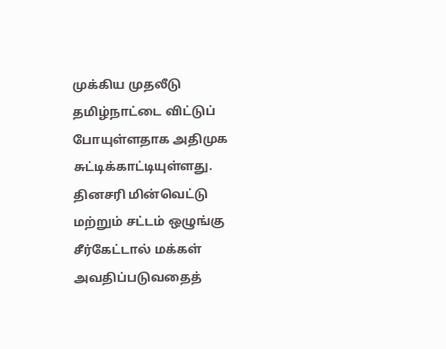முக்கிய முதலீடு தமிழ்நாட்டை விட்டுப் போயுள்ளதாக அதிமுக சுட்டிக்காட்டியுள்ளது. தினசரி மின்வெட்டு மற்றும் சட்டம் ஒழுங்கு சீர்கேட்டால் மக்கள் அவதிப்படுவதைத்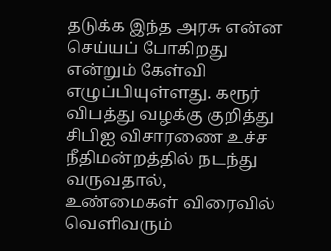தடுக்க இந்த அரசு என்ன செய்யப் போகிறது என்றும் கேள்வி எழுப்பியுள்ளது. கரூர் விபத்து வழக்கு குறித்து சிபிஐ விசாரணை உச்ச நீதிமன்றத்தில் நடந்து வருவதால், உண்மைகள் விரைவில் வெளிவரும்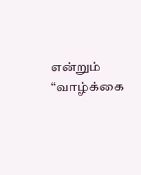என்றும் “வாழ்க்கை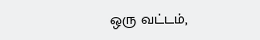ஒரு வட்டம்,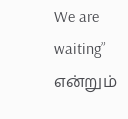We are waiting” என்றும்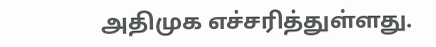அதிமுக எச்சரித்துள்ளது.